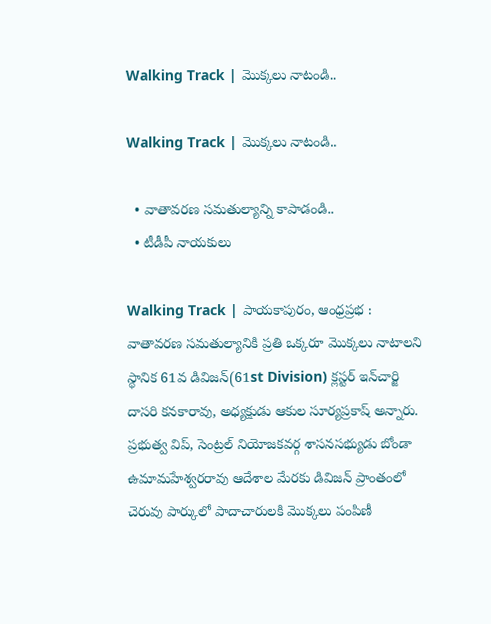Walking Track | మొక్కలు నాటండి..

Walking Track | మొక్కలు నాటండి..

  • వాతావరణ సమతుల్యాన్ని కాపాడండి..
  • టీడీపీ నాయ‌కులు

Walking Track | పాయకాపురం, ఆంధ్రప్రభ : వాతావరణ సమతుల్యానికి ప్రతి ఒక్కరూ మొక్కలు నాటాలని స్థానిక 61వ డివిజన్(61st Division) క్లస్టర్ ఇన్‌చార్జి దాసరి కనకారావు, అధ్యక్షుడు ఆకుల సూర్యప్రకాష్ అన్నారు. ప్రభుత్వ విప్, సెంట్రల్ నియోజకవర్గ శాసనసభ్యుడు బోండా ఉమామహేశ్వరరావు ఆదేశాల మేరకు డివిజన్ ప్రాంతంలో చెరువు పార్కులో పాదాచారులకి మొక్కలు పంపిణీ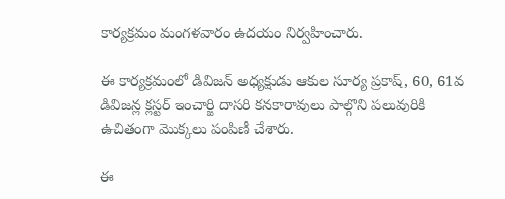కార్యక్రమం మంగళవారం ఉదయం నిర్వహించారు.

ఈ కార్యక్రమంలో డివిజన్ అధ్యక్షుడు ఆకుల సూర్య ప్రకాష్, 60, 61వ డివిజన్ల క్లస్టర్ ఇంచార్జి దాసరి కనకారావులు పాల్గొని పలువురికి ఉచితంగా మొక్కలు పంపిణీ చేశారు.

ఈ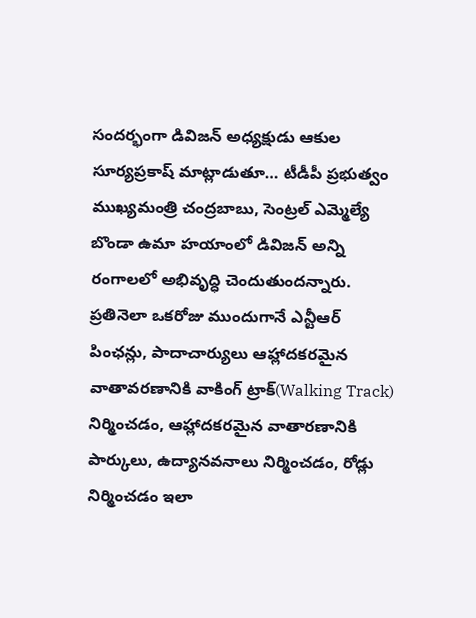సందర్భంగా డివిజన్ అధ్యక్షుడు ఆకుల సూర్యప్రకాష్ మాట్లాడుతూ… టీడీపీ ప్రభుత్వం ముఖ్యమంత్రి చంద్రబాబు, సెంట్రల్ ఎమ్మెల్యే బొండా ఉమా హయాంలో డివిజన్ అన్ని రంగాలలో అభివృద్ధి చెందుతుందన్నారు. ప్రతినెలా ఒకరోజు ముందుగానే ఎన్టీఆర్ పింఛన్లు, పాదాచార్యులు ఆహ్లాదకరమైన వాతావరణానికి వాకింగ్ ట్రాక్(Walking Track) నిర్మించడం, ఆహ్లాదకరమైన వాతారణానికి పార్కులు, ఉద్యానవనాలు నిర్మించడం, రోడ్లు నిర్మించడం ఇలా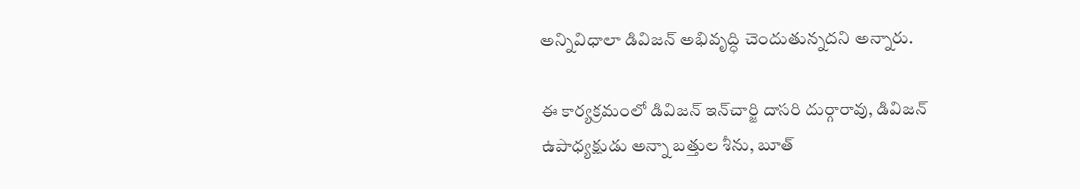అన్నివిధాలా డివిజన్ అభివృద్ధి చెందుతున్నదని అన్నారు.

ఈ కార్యక్రమంలో డివిజన్ ఇన్‌చార్జి దాసరి దుర్గారావు, డివిజన్ ఉపాధ్యక్షుడు అన్నా బత్తుల శీను, బూత్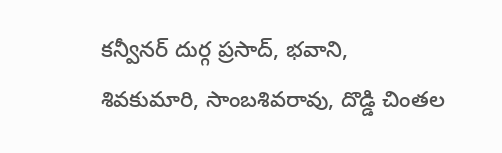కన్వీనర్ దుర్గ ప్రసాద్, భవాని, శివకుమారి, సాంబశివరావు, దొడ్డి చింతల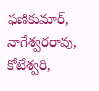ఫణికుమార్, నాగేశ్వరరావు, కోటేశ్వరి,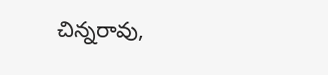చిన్నరావు,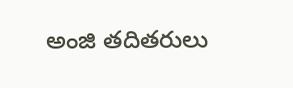అంజి తదితరులు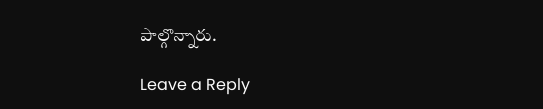పాల్గొన్నారు.

Leave a Reply